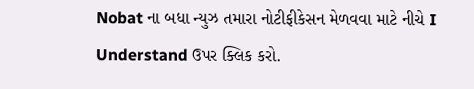Nobat ના બધા ન્યુઝ તમારા નોટીફીકેસન મેળવવા માટે નીચે I Understand ઉપર ક્લિક કરો.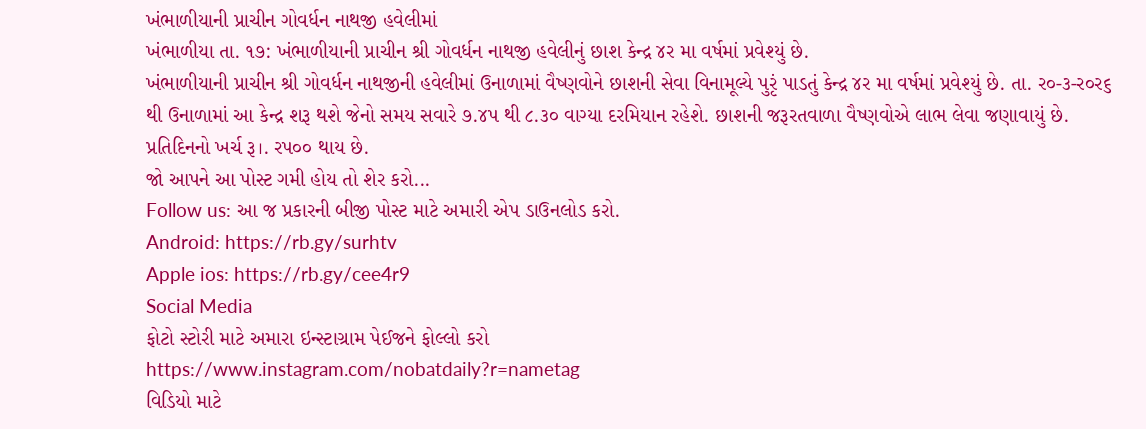ખંભાળીયાની પ્રાચીન ગોવર્ધન નાથજી હવેલીમાં
ખંભાળીયા તા. ૧૭: ખંભાળીયાની પ્રાચીન શ્રી ગોવર્ધન નાથજી હવેલીનું છાશ કેન્દ્ર ૪ર મા વર્ષમાં પ્રવેશ્યું છે.
ખંભાળીયાની પ્રાચીન શ્રી ગોવર્ધન નાથજીની હવેલીમાં ઉનાળામાં વૈષ્ણવોને છાશની સેવા વિનામૂલ્યે પુરૃં પાડતું કેન્દ્ર ૪ર મા વર્ષમાં પ્રવેશ્યું છે. તા. ર૦-૩-ર૦ર૬ થી ઉનાળામાં આ કેન્દ્ર શરૂ થશે જેનો સમય સવારે ૭.૪પ થી ૮.૩૦ વાગ્યા દરમિયાન રહેશે. છાશની જરૂરતવાળા વૈષ્ણવોએ લાભ લેવા જણાવાયું છે. પ્રતિદિનનો ખર્ચ રૂ।. રપ૦૦ થાય છે.
જો આપને આ પોસ્ટ ગમી હોય તો શેર કરો...
Follow us: આ જ પ્રકારની બીજી પોસ્ટ માટે અમારી એપ ડાઉનલોડ કરો.
Android: https://rb.gy/surhtv
Apple ios: https://rb.gy/cee4r9
Social Media
ફોટો સ્ટોરી માટે અમારા ઇન્સ્ટાગ્રામ પેઈજને ફોલ્લો કરો
https://www.instagram.com/nobatdaily?r=nametag
વિડિયો માટે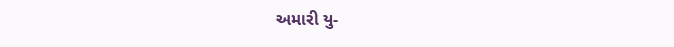અમારી યુ-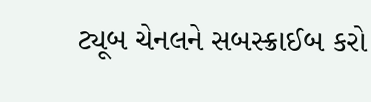ટ્યૂબ ચેનલને સબસ્ક્રાઈબ કરો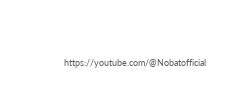https://youtube.com/@Nobatofficial